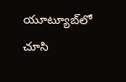యూట్యూబ్‌లో చూసి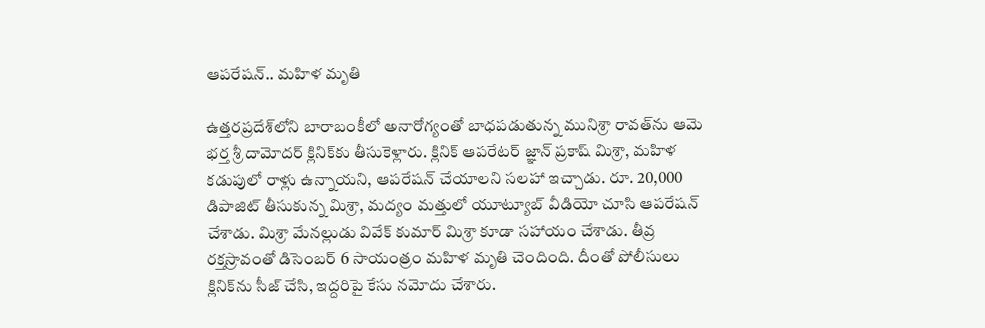ఆపరేషన్.. మహిళ మృతి

ఉత్తరప్రదేశ్‌లోని బారాబంకీలో అనారోగ్యంతో బాధపడుతున్న మునిశ్రా రావత్‌ను ఆమె భర్త శ్రీ దామోదర్ క్లినిక్‌కు తీసుకెళ్లారు. క్లినిక్ ఆపరేటర్ జ్ఞాన్ ప్రకాష్ మిశ్రా, మహిళ కడుపులో రాళ్లు ఉన్నాయని, ఆపరేషన్ చేయాలని సలహా ఇచ్చాడు. రూ. 20,000 డిపాజిట్ తీసుకున్న మిశ్రా, మద్యం మత్తులో యూట్యూబ్ వీడియో చూసి ఆపరేషన్ చేశాడు. మిశ్రా మేనల్లుడు వివేక్ కుమార్ మిశ్రా కూడా సహాయం చేశాడు. తీవ్ర రక్తస్రావంతో డిసెంబర్ 6 సాయంత్రం మహిళ మృతి చెందింది. దీంతో పోలీసులు క్లినిక్‌ను సీజ్ చేసి, ఇద్దరిపై కేసు నమోదు చేశారు.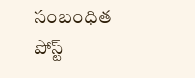సంబంధిత పోస్ట్